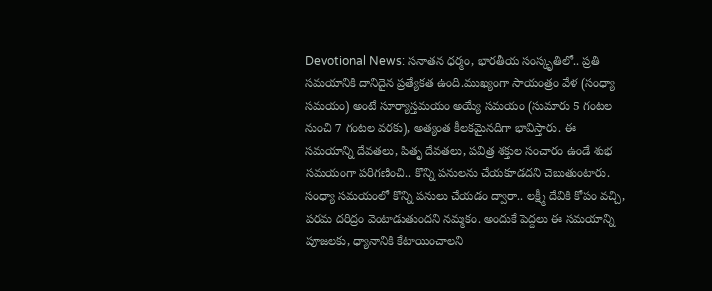Devotional News: సనాతన ధర్మం, భారతీయ సంస్కృతిలో.. ప్రతి సమయానికి దానిదైన ప్రత్యేకత ఉంది.ముఖ్యంగా సాయంత్రం వేళ (సంధ్యా సమయం) అంటే సూర్యాస్తమయం అయ్యే సమయం (సుమారు 5 గంటల నుంచి 7 గంటల వరకు), అత్యంత కీలకమైనదిగా భావిస్తారు. ఈ సమయాన్ని దేవతలు, పితృ దేవతలు, పవిత్ర శక్తుల సంచారం ఉండే శుభ సమయంగా పరిగణించి.. కొన్ని పనులను చేయకూడదని చెబుతుంటారు. సంధ్యా సమయంలో కొన్ని పనులు చేయడం ద్వారా.. లక్ష్మీ దేవికి కోపం వచ్చి, పరమ దరిద్రం వెంటాడుతుందని నమ్మకం. అందుకే పెద్దలు ఈ సమయాన్ని పూజలకు, ధ్యానానికి కేటాయించాలని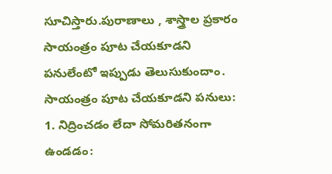సూచిస్తారు.పురాణాలు , శాస్త్రాల ప్రకారం సాయంత్రం పూట చేయకూడని పనులేంటో ఇప్పుడు తెలుసుకుందాం.
సాయంత్రం పూట చేయకూడని పనులు:
1. నిద్రించడం లేదా సోమరితనంగా ఉండడం: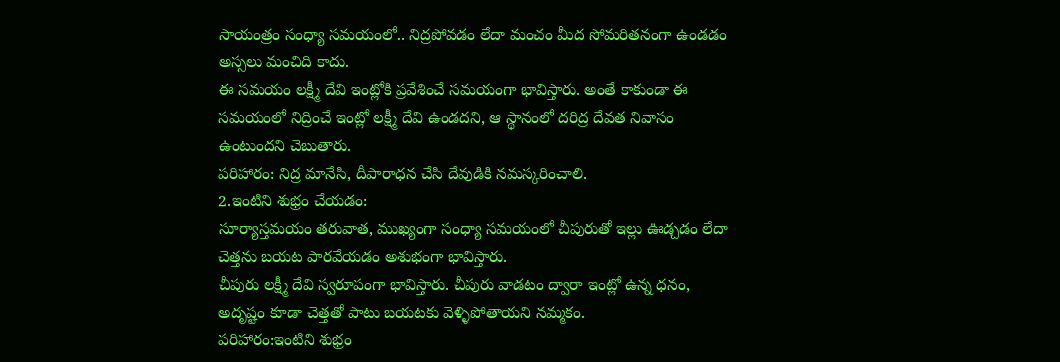సాయంత్రం సంధ్యా సమయంలో.. నిద్రపోవడం లేదా మంచం మీద సోమరితనంగా ఉండడం అస్సలు మంచిది కాదు.
ఈ సమయం లక్ష్మీ దేవి ఇంట్లోకి ప్రవేశించే సమయంగా భావిస్తారు. అంతే కాకుండా ఈ సమయంలో నిద్రించే ఇంట్లో లక్ష్మీ దేవి ఉండదని, ఆ స్థానంలో దరిద్ర దేవత నివాసం ఉంటుందని చెబుతారు.
పరిహారం: నిద్ర మానేసి, దీపారాధన చేసి దేవుడికి నమస్కరించాలి.
2.ఇంటిని శుభ్రం చేయడం:
సూర్యాస్తమయం తరువాత, ముఖ్యంగా సంధ్యా సమయంలో చీపురుతో ఇల్లు ఊడ్చడం లేదా చెత్తను బయట పారవేయడం అశుభంగా భావిస్తారు.
చీపురు లక్ష్మీ దేవి స్వరూపంగా భావిస్తారు. చీపురు వాడటం ద్వారా ఇంట్లో ఉన్న ధనం, అదృష్టం కూడా చెత్తతో పాటు బయటకు వెళ్ళిపోతాయని నమ్మకం.
పరిహారం:ఇంటిని శుభ్రం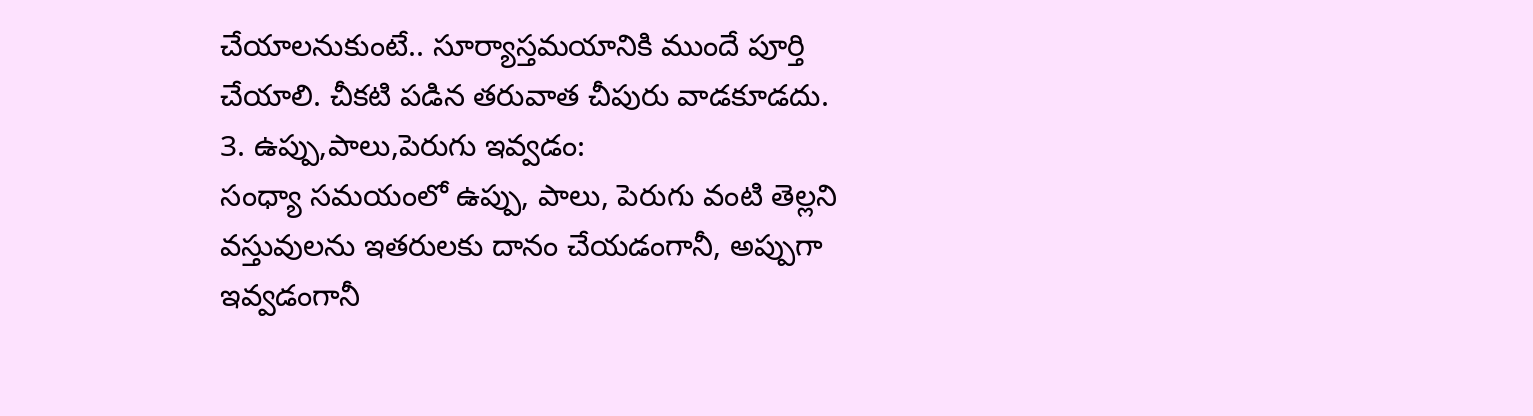చేయాలనుకుంటే.. సూర్యాస్తమయానికి ముందే పూర్తి చేయాలి. చీకటి పడిన తరువాత చీపురు వాడకూడదు.
3. ఉప్పు,పాలు,పెరుగు ఇవ్వడం:
సంధ్యా సమయంలో ఉప్పు, పాలు, పెరుగు వంటి తెల్లని వస్తువులను ఇతరులకు దానం చేయడంగానీ, అప్పుగా ఇవ్వడంగానీ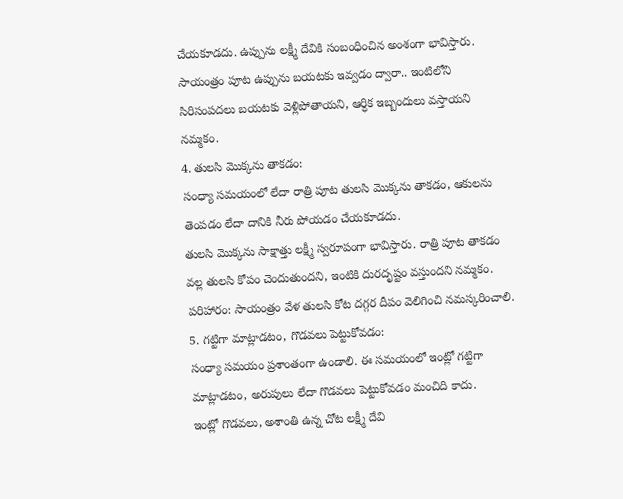చేయకూడదు. ఉప్పును లక్ష్మీ దేవికి సంబంధించిన అంశంగా భావిస్తారు. సాయంత్రం పూట ఉప్పును బయటకు ఇవ్వడం ద్వారా.. ఇంటిలోని సిరిసంపదలు బయటకు వెళ్లిపోతాయని, ఆర్ధిక ఇబ్బందులు వస్తాయని నమ్మకం.
4. తులసి మొక్కను తాకడం:
సంధ్యా సమయంలో లేదా రాత్రి పూట తులసి మొక్కను తాకడం, ఆకులను తెంపడం లేదా దానికి నీరు పోయడం చేయకూడదు.
తులసి మొక్కను సాక్షాత్తు లక్ష్మీ స్వరూపంగా భావిస్తారు. రాత్రి పూట తాకడం వల్ల తులసి కోపం చెందుతుందని, ఇంటికి దురదృష్టం వస్తుందని నమ్మకం.
పరిహారం: సాయంత్రం వేళ తులసి కోట దగ్గర దీపం వెలిగించి నమస్కరించాలి.
5. గట్టిగా మాట్లాడటం, గొడవలు పెట్టుకోవడం:
సంధ్యా సమయం ప్రశాంతంగా ఉండాలి. ఈ సమయంలో ఇంట్లో గట్టిగా మాట్లాడటం, అరుపులు లేదా గొడవలు పెట్టుకోవడం మంచిది కాదు.
ఇంట్లో గొడవలు, అశాంతి ఉన్న చోట లక్ష్మీ దేవి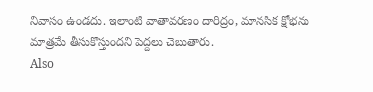నివాసం ఉండదు. ఇలాంటి వాతావరణం దారిద్రం, మానసిక క్షోభను మాత్రమే తీసుకొస్తుందని పెద్దలు చెబుతారు.
Also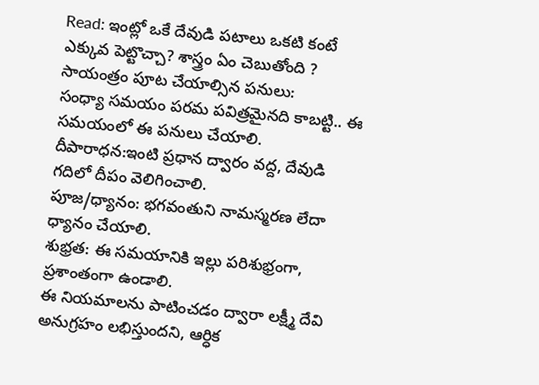Read: ఇంట్లో ఒకే దేవుడి పటాలు ఒకటి కంటే ఎక్కువ పెట్టొచ్చా? శాస్త్రం ఏం చెబుతోంది ?
సాయంత్రం పూట చేయాల్సిన పనులు:
సంధ్యా సమయం పరమ పవిత్రమైనది కాబట్టి.. ఈ సమయంలో ఈ పనులు చేయాలి.
దీపారాధన:ఇంటి ప్రధాన ద్వారం వద్ద, దేవుడి గదిలో దీపం వెలిగించాలి.
పూజ/ధ్యానం: భగవంతుని నామస్మరణ లేదా ధ్యానం చేయాలి.
శుభ్రత: ఈ సమయానికి ఇల్లు పరిశుభ్రంగా, ప్రశాంతంగా ఉండాలి.
ఈ నియమాలను పాటించడం ద్వారా లక్ష్మీ దేవి అనుగ్రహం లభిస్తుందని, ఆర్ధిక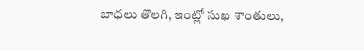బాధలు తొలగి, ఇంట్లో సుఖ శాంతులు,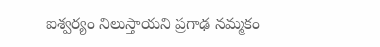ఐశ్వర్యం నిలుస్తాయని ప్రగాఢ నమ్మకం